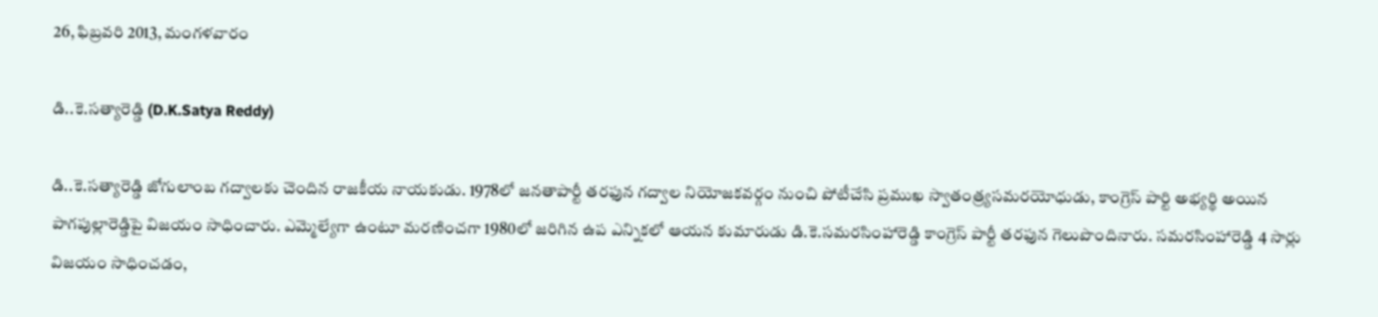26, ఫిబ్రవరి 2013, మంగళవారం

డి..కె.సత్యారెడ్డి (D.K.Satya Reddy)

డి..కె.సత్యారెడ్డి జోగులాంబ గద్వాలకు చెందిన రాజకీయ నాయకుడు. 1978లో జనతాపార్టీ తరఫున గద్వాల నియోజకవర్గం నుంచి పోటీచేసి ప్రముఖ స్వాతంత్ర్యసమరయోధుడు, కాంగ్రెస్ పార్టి అభ్యర్థి అయిన పాగపుల్లారెడ్డిపై విజయం సాధించారు. ఎమ్మెల్యేగా ఉంటూ మరణించగా 1980లో జరిగిన ఉప ఎన్నికలో ఆయన కుమారుడు డి.కె.సమరసింహారెడ్డి కాంగ్రెస్ పార్టీ తరఫున గెలుపొందినారు. సమరసింహారెడ్డి 4 సార్లు విజయం సాధించడం,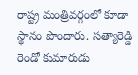రాష్ట్ర మంత్రివర్గంలో కూడా స్థానం పొందారు. సత్యారెడ్డి రెండో కుమారుడు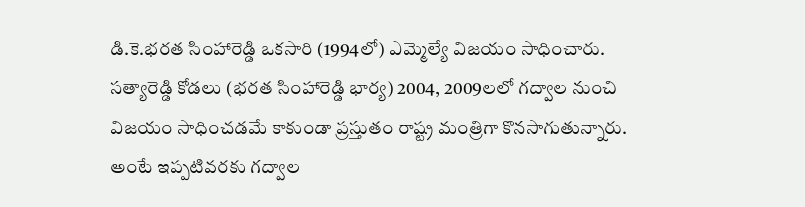డి.కె.భరత సింహారెడ్డి ఒకసారి (1994లో) ఎమ్మెల్యే విజయం సాధించారు. సత్యారెడ్డి కోడలు (భరత సింహారెడ్డి భార్య) 2004, 2009లలో గద్వాల నుంచి విజయం సాధించడమే కాకుండా ప్రస్తుతం రాష్ట్ర మంత్రిగా కొనసాగుతున్నారు. అంటే ఇప్పటివరకు గద్వాల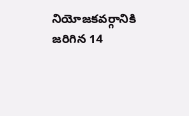నియోజకవర్గానికి జరిగిన 14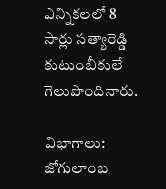ఎన్నికలలో 8 సార్లు సత్యారెడ్డి కుటుంబీకులే గెలుపొందినారు.

విభాగాలు: జోగులాంబ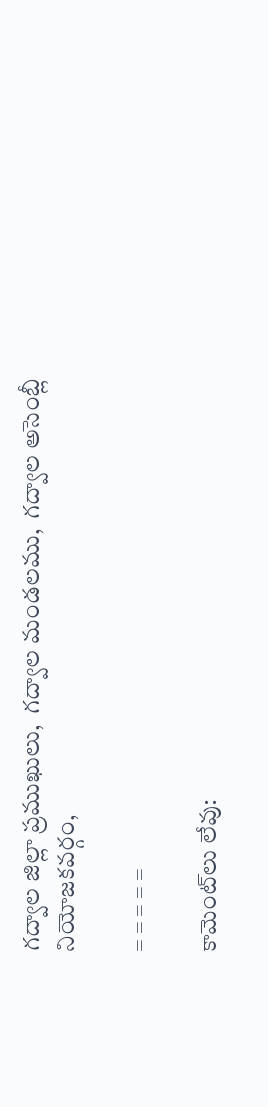గద్వాల జిల్లా ప్రముఖులు,  గద్వాల మండలము,  గద్వాల అసెంబ్లీ నియోజకవర్గం,

= = = = =

కామెంట్‌లు లేవు: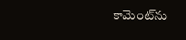కామెంట్‌ను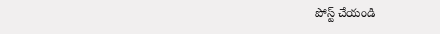పోస్ట్ చేయండి